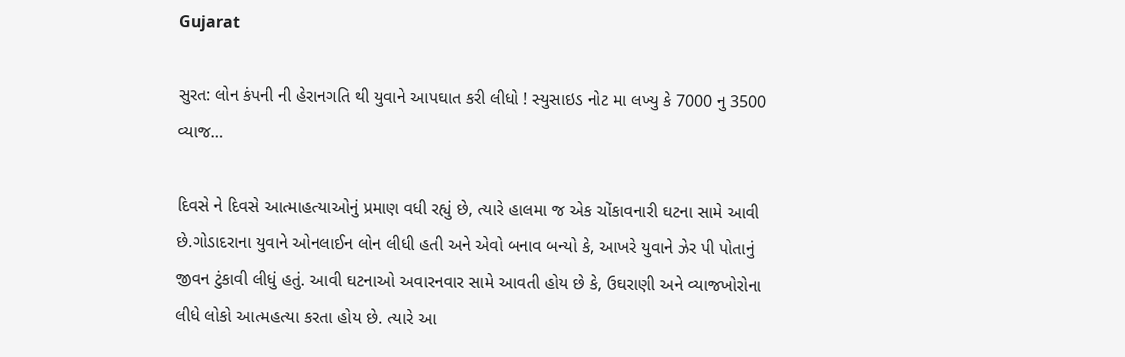Gujarat

સુરત: લોન કંપની ની હેરાનગતિ થી યુવાને આપઘાત કરી લીધો ! સ્યુસાઇડ નોટ મા લખ્યુ કે 7000 નુ 3500 વ્યાજ…

દિવસે ને દિવસે આત્માહત્યાઓનું પ્રમાણ વધી રહ્યું છે, ત્યારે હાલમા જ એક ચોંકાવનારી ઘટના સામે આવી છે.ગોડાદરાના યુવાને ઓનલાઈન લોન લીધી હતી અને એવો બનાવ બન્યો કે, આખરે યુવાને ઝેર પી પોતાનું જીવન ટુંકાવી લીધું હતું. આવી ઘટનાઓ અવારનવાર સામે આવતી હોય છે કે, ઉઘરાણી અને વ્યાજખોરોના લીધે લોકો આત્મહત્યા કરતા હોય છે. ત્યારે આ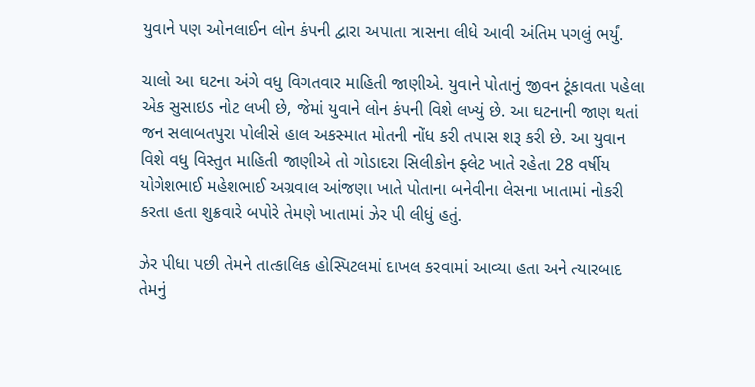યુવાને પણ ઓનલાઈન લોન કંપની દ્વારા અપાતા ત્રાસના લીધે આવી અંતિમ પગલું ભર્યું.

ચાલો આ ઘટના અંગે વધુ વિગતવાર માહિતી જાણીએ. યુવાને પોતાનું જીવન ટૂંકાવતા પહેલા એક સુસાઇડ નોટ લખી છે, જેમાં યુવાને લોન કંપની વિશે લખ્યું છે. આ ઘટનાની જાણ થતાં જન સલાબતપુરા પોલીસે હાલ અકસ્માત મોતની નોંધ કરી તપાસ શરૂ કરી છે. આ યુવાન વિશે વધુ વિસ્તુત માહિતી જાણીએ તો ગોડાદરા સિલીકોન ફ્લેટ ખાતે રહેતા 28 વર્ષીય યોગેશભાઈ મહેશભાઈ અગ્રવાલ આંજણા ખાતે પોતાના બનેવીના લેસના ખાતામાં નોકરી કરતા હતા શુક્રવારે બપોરે તેમણે ખાતામાં ઝેર પી લીધું હતું.

ઝેર પીધા પછી તેમને તાત્કાલિક હોસ્પિટલમાં દાખલ કરવામાં આવ્યા હતા અને ત્યારબાદ તેમનું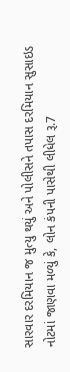સારવાર દરમિયાન જ મુત્યુ થયું અને પોલીસને તપાસ દરમિયાન સુસાઇડ નોટમાં જાણવા મળ્યું કે, લોન કંપની પાસેથી લીધેલ રૂ.7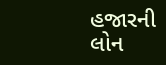હજારની લોન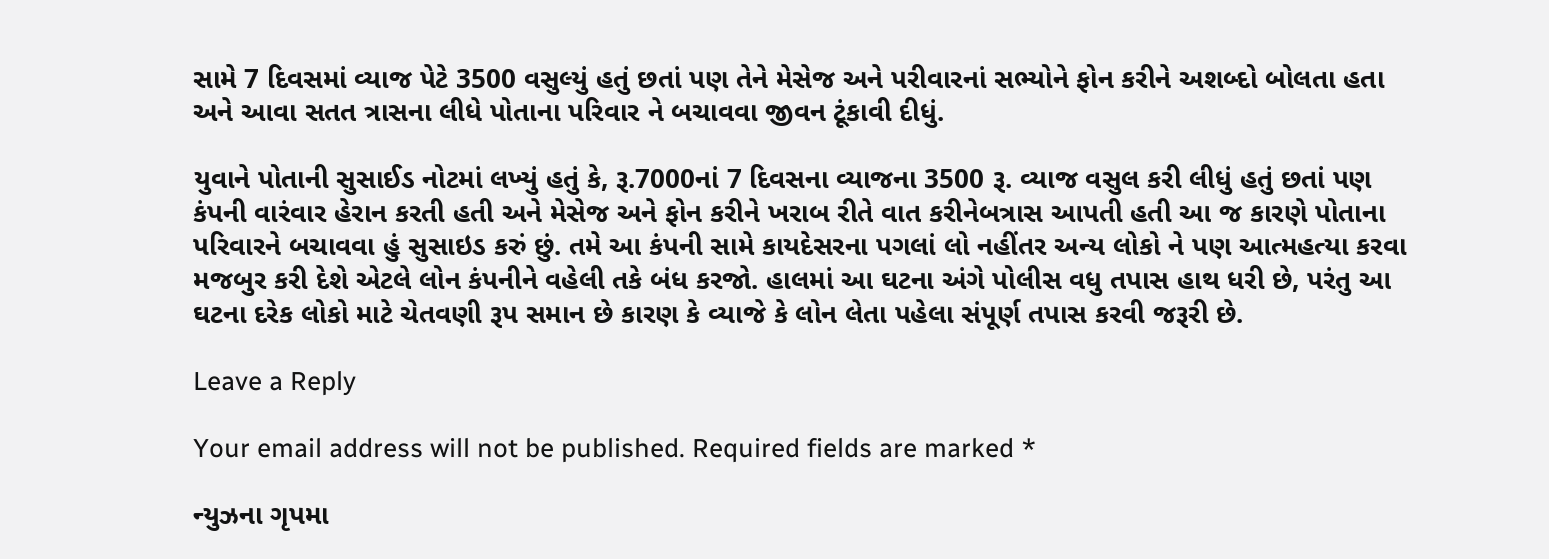સામે 7 દિવસમાં વ્યાજ પેટે 3500 વસુલ્યું હતું છતાં પણ તેને મેસેજ અને પરીવારનાં સભ્યોને ફોન કરીને અશબ્દો બોલતા હતા અને આવા સતત ત્રાસના લીધે પોતાના પરિવાર ને બચાવવા જીવન ટૂંકાવી દીધું.

યુવાને પોતાની સુસાઈડ નોટમાં લખ્યું હતું કે, રૂ.7000નાં 7 દિવસના વ્યાજના 3500 રૂ. વ્યાજ વસુલ કરી લીધું હતું છતાં પણ કંપની વારંવાર હેરાન કરતી હતી અને મેસેજ અને ફોન કરીને ખરાબ રીતે વાત કરીનેબત્રાસ આપતી હતી આ જ કારણે પોતાના પરિવારને બચાવવા હું સુસાઇડ કરું છું. તમે આ કંપની સામે કાયદેસરના પગલાં લો નહીંતર અન્ય લોકો ને પણ આત્મહત્યા કરવા મજબુર કરી દેશે એટલે લોન કંપનીને વહેલી તકે બંધ કરજો. હાલમાં આ ઘટના અંગે પોલીસ વધુ તપાસ હાથ ધરી છે, પરંતુ આ ઘટના દરેક લોકો માટે ચેતવણી રૂપ સમાન છે કારણ કે વ્યાજે કે લોન લેતા પહેલા સંપૂર્ણ તપાસ કરવી જરૂરી છે.

Leave a Reply

Your email address will not be published. Required fields are marked *

ન્યુઝના ગૃપમા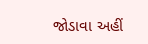જોડાવા અહીં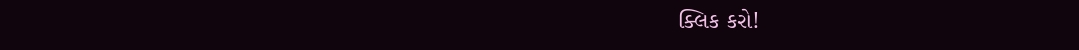ક્લિક કરો!